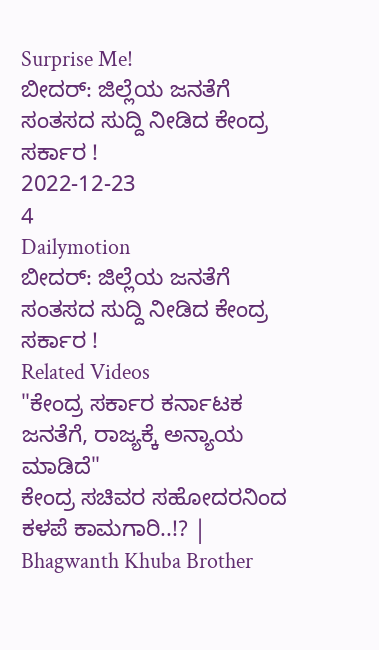Surprise Me!
ಬೀದರ್: ಜಿಲ್ಲೆಯ ಜನತೆಗೆ ಸಂತಸದ ಸುದ್ದಿ ನೀಡಿದ ಕೇಂದ್ರ ಸರ್ಕಾರ !
2022-12-23
4
Dailymotion
ಬೀದರ್: ಜಿಲ್ಲೆಯ ಜನತೆಗೆ ಸಂತಸದ ಸುದ್ದಿ ನೀಡಿದ ಕೇಂದ್ರ ಸರ್ಕಾರ !
Related Videos
"ಕೇಂದ್ರ ಸರ್ಕಾರ ಕರ್ನಾಟಕ ಜನತೆಗೆ, ರಾಜ್ಯಕ್ಕೆ ಅನ್ಯಾಯ ಮಾಡಿದೆ"
ಕೇಂದ್ರ ಸಚಿವರ ಸಹೋದರನಿಂದ ಕಳಪೆ ಕಾಮಗಾರಿ..!? | Bhagwanth Khuba Brother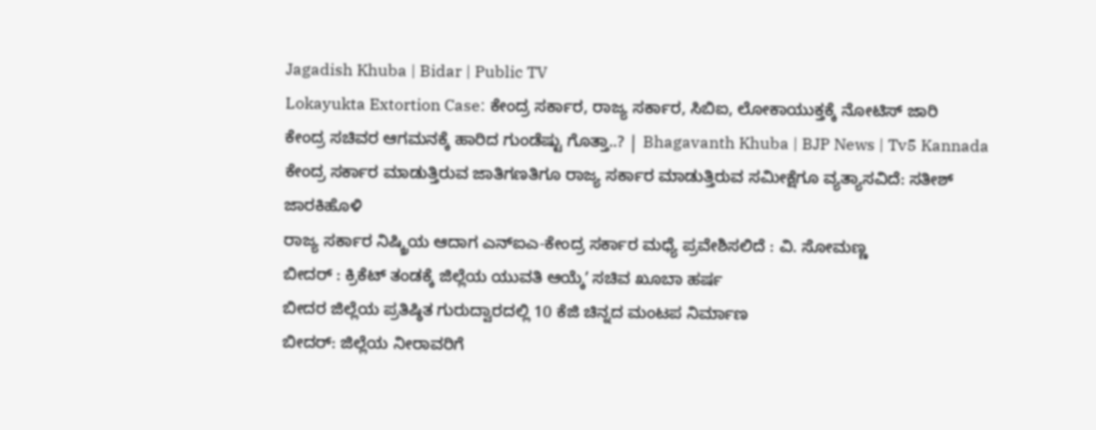Jagadish Khuba | Bidar | Public TV
Lokayukta Extortion Case: ಕೇಂದ್ರ ಸರ್ಕಾರ, ರಾಜ್ಯ ಸರ್ಕಾರ, ಸಿಬಿಐ, ಲೋಕಾಯುಕ್ತಕ್ಕೆ ನೋಟಿಸ್ ಜಾರಿ
ಕೇಂದ್ರ ಸಚಿವರ ಆಗಮನಕ್ಕೆ ಹಾರಿದ ಗುಂಡೆಷ್ಟು ಗೊತ್ತಾ..? | Bhagavanth Khuba | BJP News | Tv5 Kannada
ಕೇಂದ್ರ ಸರ್ಕಾರ ಮಾಡುತ್ತಿರುವ ಜಾತಿಗಣತಿಗೂ ರಾಜ್ಯ ಸರ್ಕಾರ ಮಾಡುತ್ತಿರುವ ಸಮೀಕ್ಷೆಗೂ ವ್ಯತ್ಯಾಸವಿದೆ: ಸತೀಶ್ ಜಾರಕಿಹೊಳಿ
ರಾಜ್ಯ ಸರ್ಕಾರ ನಿಷ್ಕ್ರಿಯ ಆದಾಗ ಎನ್ಐಎ-ಕೇಂದ್ರ ಸರ್ಕಾರ ಮಧ್ಯೆ ಪ್ರವೇಶಿಸಲಿದೆ : ವಿ. ಸೋಮಣ್ಣ
ಬೀದರ್ : ಕ್ರಿಕೆಟ್ ತಂಡಕ್ಕೆ ಜಿಲ್ಲೆಯ ಯುವತಿ ಆಯ್ಕೆʼ ಸಚಿವ ಖೂಬಾ ಹರ್ಷ
ಬೀದರ ಜಿಲ್ಲೆಯ ಪ್ರತಿಷ್ಠಿತ ಗುರುದ್ವಾರದಲ್ಲಿ 10 ಕೆಜಿ ಚಿನ್ನದ ಮಂಟಪ ನಿರ್ಮಾಣ
ಬೀದರ್: ಜಿಲ್ಲೆಯ ನೀರಾವರಿಗೆ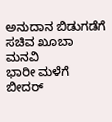ಅನುದಾನ ಬಿಡುಗಡೆಗೆ ಸಚಿವ ಖೂಬಾ ಮನವಿ
ಭಾರೀ ಮಳೆಗೆ ಬೀದರ್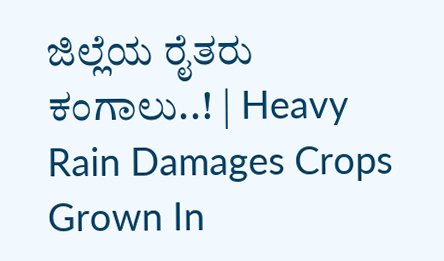ಜಿಲ್ಲೆಯ ರೈತರು ಕಂಗಾಲು..! | Heavy Rain Damages Crops Grown In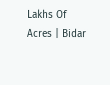Lakhs Of Acres | Bidar